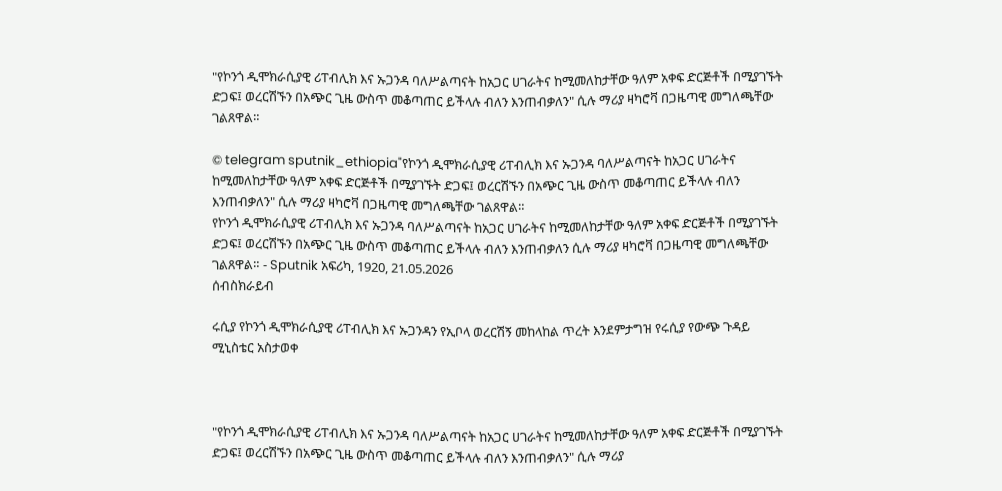"የኮንጎ ዲሞክራሲያዊ ሪፐብሊክ እና ኡጋንዳ ባለሥልጣናት ከአጋር ሀገራትና ከሚመለከታቸው ዓለም አቀፍ ድርጅቶች በሚያገኙት ድጋፍ፤ ወረርሽኙን በአጭር ጊዜ ውስጥ መቆጣጠር ይችላሉ ብለን እንጠብቃለን" ሲሉ ማሪያ ዛካሮቫ በጋዜጣዊ መግለጫቸው ገልጸዋል።

© telegram sputnik_ethiopia"የኮንጎ ዲሞክራሲያዊ ሪፐብሊክ እና ኡጋንዳ ባለሥልጣናት ከአጋር ሀገራትና ከሚመለከታቸው ዓለም አቀፍ ድርጅቶች በሚያገኙት ድጋፍ፤ ወረርሽኙን በአጭር ጊዜ ውስጥ መቆጣጠር ይችላሉ ብለን እንጠብቃለን" ሲሉ ማሪያ ዛካሮቫ በጋዜጣዊ መግለጫቸው ገልጸዋል።
የኮንጎ ዲሞክራሲያዊ ሪፐብሊክ እና ኡጋንዳ ባለሥልጣናት ከአጋር ሀገራትና ከሚመለከታቸው ዓለም አቀፍ ድርጅቶች በሚያገኙት ድጋፍ፤ ወረርሽኙን በአጭር ጊዜ ውስጥ መቆጣጠር ይችላሉ ብለን እንጠብቃለን ሲሉ ማሪያ ዛካሮቫ በጋዜጣዊ መግለጫቸው ገልጸዋል። - Sputnik አፍሪካ, 1920, 21.05.2026
ሰብስክራይብ

ሩሲያ የኮንጎ ዲሞክራሲያዊ ሪፐብሊክ እና ኡጋንዳን የኢቦላ ወረርሽኝ መከላከል ጥረት እንደምታግዝ የሩሲያ የውጭ ጉዳይ ሚኒስቴር አስታወቀ



"የኮንጎ ዲሞክራሲያዊ ሪፐብሊክ እና ኡጋንዳ ባለሥልጣናት ከአጋር ሀገራትና ከሚመለከታቸው ዓለም አቀፍ ድርጅቶች በሚያገኙት ድጋፍ፤ ወረርሽኙን በአጭር ጊዜ ውስጥ መቆጣጠር ይችላሉ ብለን እንጠብቃለን" ሲሉ ማሪያ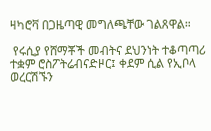ዛካሮቫ በጋዜጣዊ መግለጫቸው ገልጸዋል።

 የሩሲያ የሸማቾች መብትና ደህንነት ተቆጣጣሪ ተቋም ሮስፖትሬብናድዞር፤ ቀደም ሲል የኢቦላ ወረርሽኙን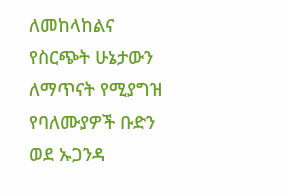ለመከላከልና የስርጭት ሁኔታውን ለማጥናት የሚያግዝ የባለሙያዎች ቡድን ወደ ኡጋንዳ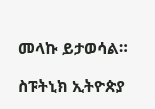መላኩ ይታወሳል።

ስፑትኒክ ኢትዮጵያ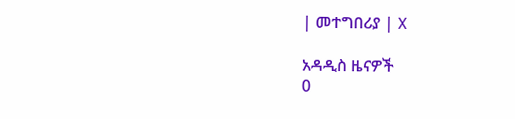| መተግበሪያ | X

አዳዲስ ዜናዎች
0